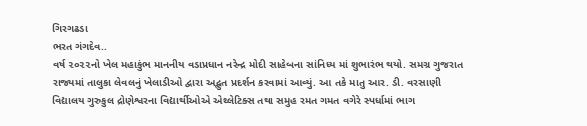ગિરગઢડા
ભરત ગંગદેવ..
વર્ષ ૨૦૨૨નો ખેલ મહાકુંભ માનનીય વડાપ્રધાન નરેન્દ્ર મોદી સાહેબના સાંનિધ્ય માં શુભારંભ થયો. સમગ્ર ગુજરાત રાજ્યમાં તાલુકા લેવલનું ખેલાડીઓ દ્વારા અદ્ભુત પ્રદર્શન કરવામાં આવ્યું. આ તકે માતુ આર. ડી. વરસાણી વિદ્યાલય ગુરુકુલ દ્રોણેશ્વરના વિદ્યાર્થીઓએ એથ્લેટિક્સ તથા સમુહ રમત ગમત વગેરે સ્પર્ધામાં ભાગ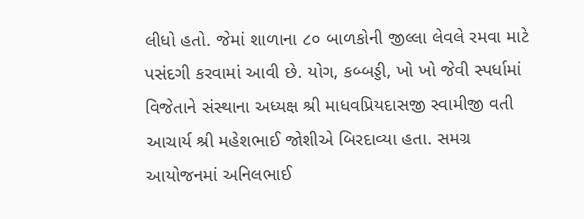લીધો હતો. જેમાં શાળાના ૮૦ બાળકોની જીલ્લા લેવલે રમવા માટે પસંદગી કરવામાં આવી છે. યોગ, કબ્બડ્ડી, ખો ખો જેવી સ્પર્ધામાં વિજેતાને સંસ્થાના અધ્યક્ષ શ્રી માધવપ્રિયદાસજી સ્વામીજી વતી આચાર્ય શ્રી મહેશભાઈ જોશીએ બિરદાવ્યા હતા. સમગ્ર આયોજનમાં અનિલભાઈ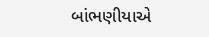બાંભણીયાએ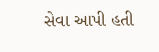સેવા આપી હતી